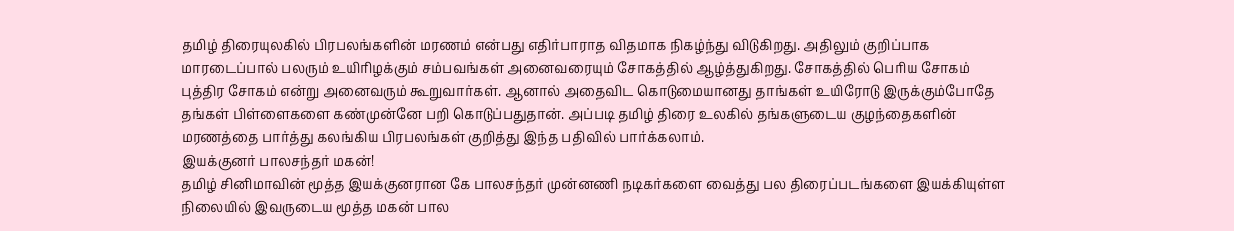தமிழ் திரையுலகில் பிரபலங்களின் மரணம் என்பது எதிர்பாராத விதமாக நிகழ்ந்து விடுகிறது. அதிலும் குறிப்பாக மாரடைப்பால் பலரும் உயிரிழக்கும் சம்பவங்கள் அனைவரையும் சோகத்தில் ஆழ்த்துகிறது. சோகத்தில் பெரிய சோகம் புத்திர சோகம் என்று அனைவரும் கூறுவார்கள். ஆனால் அதைவிட கொடுமையானது தாங்கள் உயிரோடு இருக்கும்போதே தங்கள் பிள்ளைகளை கண்முன்னே பறி கொடுப்பதுதான். அப்படி தமிழ் திரை உலகில் தங்களுடைய குழந்தைகளின் மரணத்தை பார்த்து கலங்கிய பிரபலங்கள் குறித்து இந்த பதிவில் பார்க்கலாம்.
இயக்குனர் பாலசந்தர் மகன்!
தமிழ் சினிமாவின் மூத்த இயக்குனரான கே பாலசந்தர் முன்னணி நடிகர்களை வைத்து பல திரைப்படங்களை இயக்கியுள்ள நிலையில் இவருடைய மூத்த மகன் பால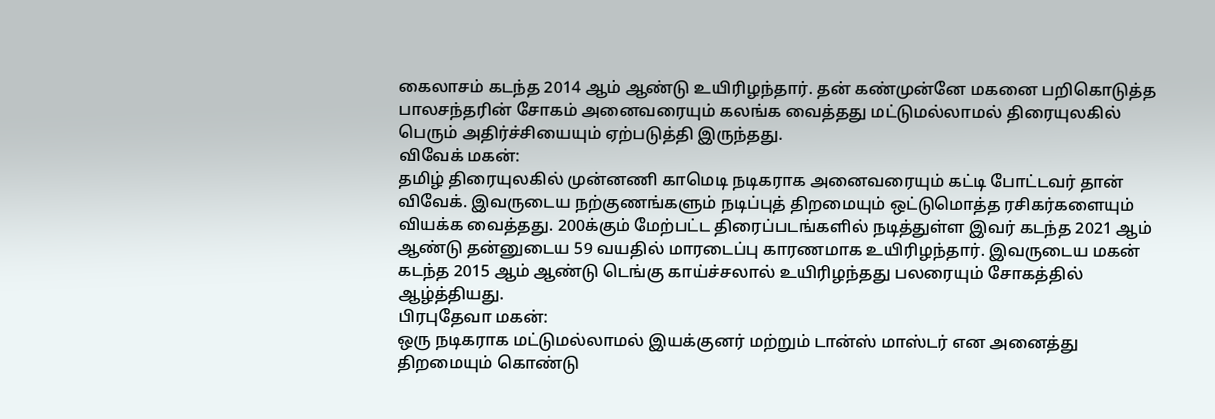கைலாசம் கடந்த 2014 ஆம் ஆண்டு உயிரிழந்தார். தன் கண்முன்னே மகனை பறிகொடுத்த பாலசந்தரின் சோகம் அனைவரையும் கலங்க வைத்தது மட்டுமல்லாமல் திரையுலகில் பெரும் அதிர்ச்சியையும் ஏற்படுத்தி இருந்தது.
விவேக் மகன்:
தமிழ் திரையுலகில் முன்னணி காமெடி நடிகராக அனைவரையும் கட்டி போட்டவர் தான் விவேக். இவருடைய நற்குணங்களும் நடிப்புத் திறமையும் ஒட்டுமொத்த ரசிகர்களையும் வியக்க வைத்தது. 200க்கும் மேற்பட்ட திரைப்படங்களில் நடித்துள்ள இவர் கடந்த 2021 ஆம் ஆண்டு தன்னுடைய 59 வயதில் மாரடைப்பு காரணமாக உயிரிழந்தார். இவருடைய மகன் கடந்த 2015 ஆம் ஆண்டு டெங்கு காய்ச்சலால் உயிரிழந்தது பலரையும் சோகத்தில் ஆழ்த்தியது.
பிரபுதேவா மகன்:
ஒரு நடிகராக மட்டுமல்லாமல் இயக்குனர் மற்றும் டான்ஸ் மாஸ்டர் என அனைத்து திறமையும் கொண்டு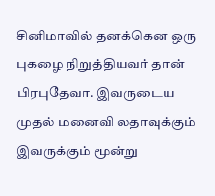சினிமாவில் தனக்கென ஒரு புகழை நிறுத்தியவர் தான் பிரபுதேவா. இவருடைய முதல் மனைவி லதாவுக்கும் இவருக்கும் மூன்று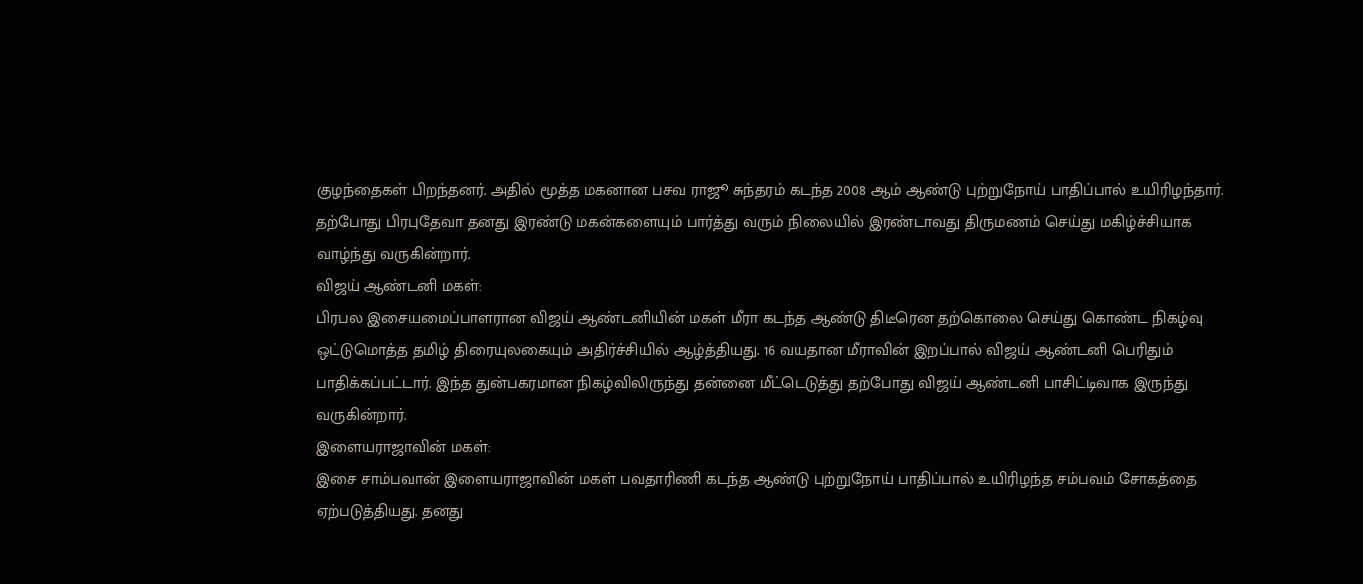குழந்தைகள் பிறந்தனர். அதில் மூத்த மகனான பசவ ராஜூ சுந்தரம் கடந்த 2008 ஆம் ஆண்டு புற்றுநோய் பாதிப்பால் உயிரிழந்தார். தற்போது பிரபுதேவா தனது இரண்டு மகன்களையும் பார்த்து வரும் நிலையில் இரண்டாவது திருமணம் செய்து மகிழ்ச்சியாக வாழ்ந்து வருகின்றார்.
விஜய் ஆண்டனி மகள்:
பிரபல இசையமைப்பாளரான விஜய் ஆண்டனியின் மகள் மீரா கடந்த ஆண்டு திடீரென தற்கொலை செய்து கொண்ட நிகழ்வு ஒட்டுமொத்த தமிழ் திரையுலகையும் அதிர்ச்சியில் ஆழ்த்தியது. 16 வயதான மீராவின் இறப்பால் விஜய் ஆண்டனி பெரிதும் பாதிக்கப்பட்டார். இந்த துன்பகரமான நிகழ்விலிருந்து தன்னை மீட்டெடுத்து தற்போது விஜய் ஆண்டனி பாசிட்டிவாக இருந்து வருகின்றார்.
இளையராஜாவின் மகள்:
இசை சாம்பவான் இளையராஜாவின் மகள் பவதாரிணி கடந்த ஆண்டு புற்றுநோய் பாதிப்பால் உயிரிழந்த சம்பவம் சோகத்தை ஏற்படுத்தியது. தனது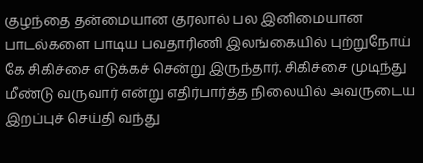குழந்தை தன்மையான குரலால் பல இனிமையான பாடல்களை பாடிய பவதாரிணி இலங்கையில் புற்றுநோய் கே சிகிச்சை எடுக்கச் சென்று இருந்தார். சிகிச்சை முடிந்து மீண்டு வருவார் என்று எதிர்பார்த்த நிலையில் அவருடைய இறப்புச் செய்தி வந்து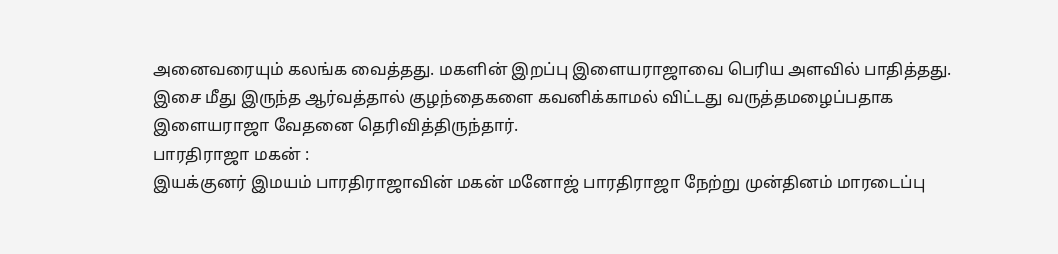அனைவரையும் கலங்க வைத்தது. மகளின் இறப்பு இளையராஜாவை பெரிய அளவில் பாதித்தது. இசை மீது இருந்த ஆர்வத்தால் குழந்தைகளை கவனிக்காமல் விட்டது வருத்தமழைப்பதாக இளையராஜா வேதனை தெரிவித்திருந்தார்.
பாரதிராஜா மகன் :
இயக்குனர் இமயம் பாரதிராஜாவின் மகன் மனோஜ் பாரதிராஜா நேற்று முன்தினம் மாரடைப்பு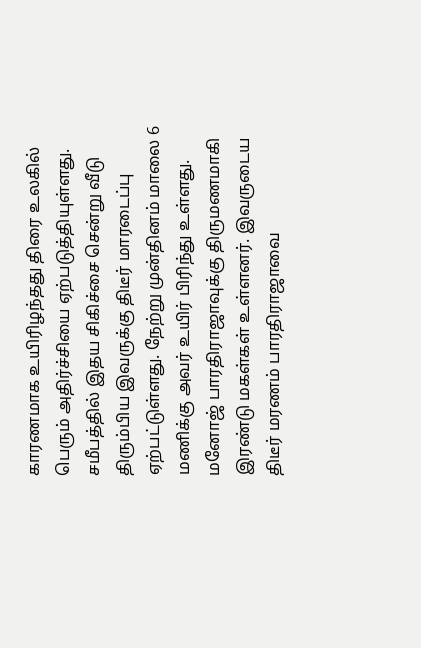காரணமாக உயிரிழந்தது திரை உலகில் பெரும் அதிர்ச்சியை ஏற்படுத்தியுள்ளது. சமீபத்தில் இதய சிகிச்சை சென்று வீடு திரும்பிய இவருக்கு திடீர் மாரடைப்பு ஏற்பட்டுள்ளது. நேற்று முன்தினம் மாலை 6 மணிக்கு அவர் உயிர் பிரிந்து உள்ளது. மனோஜ் பாரதிராஜாவுக்கு திருமணமாகி இரண்டு மகள்கள் உள்ளனர். இவருடைய திடீர் மரணம் பாரதிராஜாவை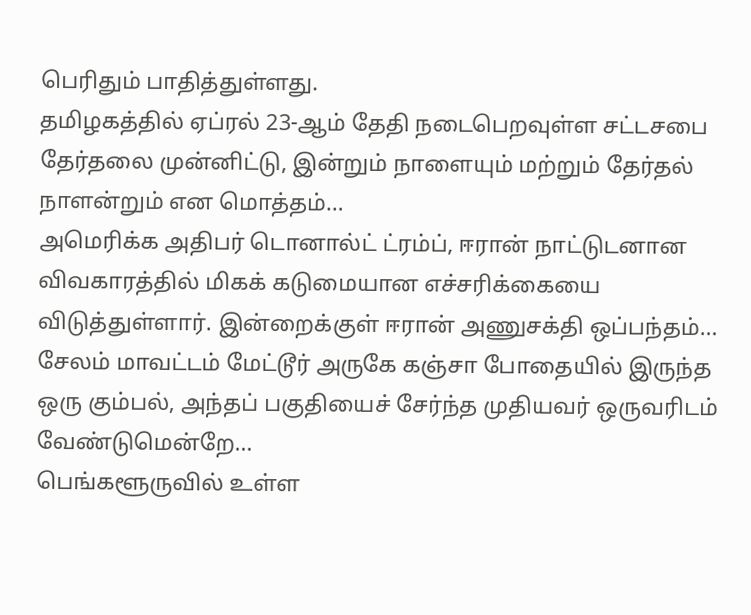பெரிதும் பாதித்துள்ளது.
தமிழகத்தில் ஏப்ரல் 23-ஆம் தேதி நடைபெறவுள்ள சட்டசபை தேர்தலை முன்னிட்டு, இன்றும் நாளையும் மற்றும் தேர்தல் நாளன்றும் என மொத்தம்…
அமெரிக்க அதிபர் டொனால்ட் ட்ரம்ப், ஈரான் நாட்டுடனான விவகாரத்தில் மிகக் கடுமையான எச்சரிக்கையை விடுத்துள்ளார். இன்றைக்குள் ஈரான் அணுசக்தி ஒப்பந்தம்…
சேலம் மாவட்டம் மேட்டூர் அருகே கஞ்சா போதையில் இருந்த ஒரு கும்பல், அந்தப் பகுதியைச் சேர்ந்த முதியவர் ஒருவரிடம் வேண்டுமென்றே…
பெங்களூருவில் உள்ள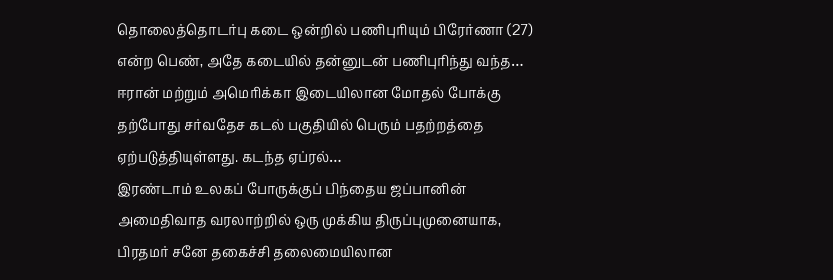தொலைத்தொடர்பு கடை ஒன்றில் பணிபுரியும் பிரேர்ணா (27) என்ற பெண், அதே கடையில் தன்னுடன் பணிபுரிந்து வந்த…
ஈரான் மற்றும் அமெரிக்கா இடையிலான மோதல் போக்கு தற்போது சர்வதேச கடல் பகுதியில் பெரும் பதற்றத்தை ஏற்படுத்தியுள்ளது. கடந்த ஏப்ரல்…
இரண்டாம் உலகப் போருக்குப் பிந்தைய ஜப்பானின் அமைதிவாத வரலாற்றில் ஒரு முக்கிய திருப்புமுனையாக, பிரதமர் சனே தகைச்சி தலைமையிலான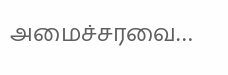அமைச்சரவை…